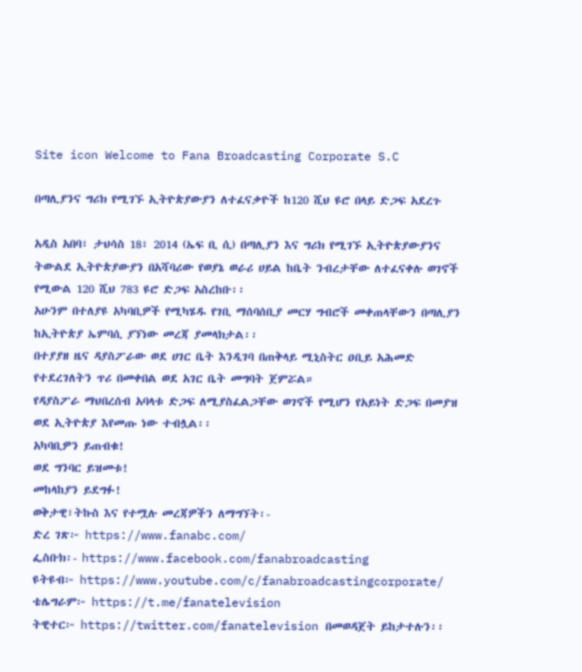Site icon Welcome to Fana Broadcasting Corporate S.C

በጣሊያንና ግሪክ የሚገኙ ኢትዮጵያውያን ለተፈናቃዮች ከ120 ሺህ ዩሮ በላይ ድጋፍ አደረጉ

አዲስ አበባ፣ ታህሳስ 18፣ 2014 (ኤፍ ቢ ሲ) በጣሊያን እና ግሪክ የሚገኙ ኢትዮጵያውያንና ትውልደ ኢትዮጵያውያን በአሻባሪው የወያኔ ወራሪ ሀይል ከቤት ንብረታቸው ለተፈናቀሉ ወገኖች የሚውል 120 ሺህ 783 ዩሮ ድጋፍ አስረከቡ፡፡
አሁንም በተለያዩ አካባቢዎች የሚካሄዱ የገቢ ማሰባሰቢያ መርሃ ግብሮች መቀጠላቸውን በጣሊያን ከኢትዮጵያ ኤምባሲ ያኘነው መረጃ ያመላክታል፡፡
በተያያዘ ዜና ዳያስፖራው ወደ ሀገር ቤት እንዲገባ በጠቅላይ ሚኒስትር ዐቢይ አሕመድ የተደረገለትን ጥሪ በመቀበል ወደ አገር ቤት መግባት ጀምሯል።
የዳያስፖራ ማህበረሰብ አባላቱ ድጋፍ ለሚያስፈልጋቸው ወገኖች የሚሆን የአይነት ድጋፍ በመያዝ ወደ ኢትዮጵያ እየመጡ ነው ተብሏል፡፡
አካባቢዎን ይጠብቁ!
ወደ ግንባር ይዝመቱ!
መከላከያን ይደግፉ!
ወቅታዊ፣ትኩስ እና የተሟሉ መረጃዎችን ለማግኘት፡-
ድረ ገጽ፦ https://www.fanabc.com/
ፌስቡክ፡- https://www.facebook.com/fanabroadcasting
ዩትዩብ፦ https://www.youtube.com/c/fanabroadcastingcorporate/
ቴሌግራም፦ https://t.me/fanatelevision
ትዊተር፦ https://twitter.com/fanatelevision በመወዳጀት ይከታተሉን፡፡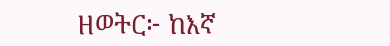ዘወትር፦ ከእኛ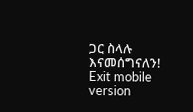ጋር ስላሉ እናመሰግናለን!
Exit mobile version